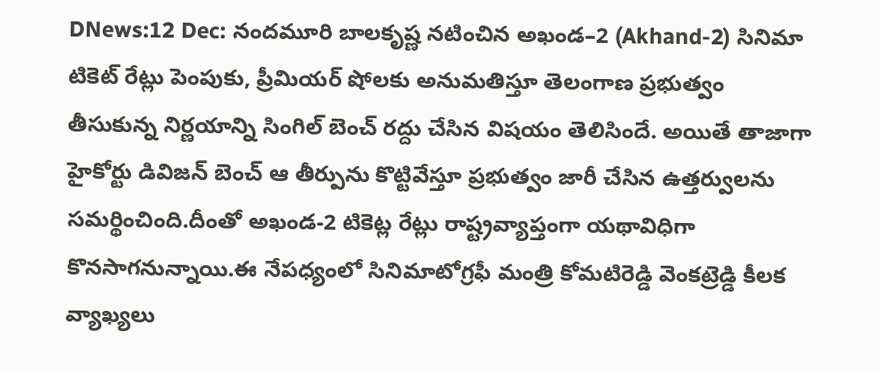DNews:12 Dec: నందమూరి బాలకృష్ణ నటించిన అఖండ–2 (Akhand-2) సినిమా టికెట్ రేట్లు పెంపుకు, ప్రీమియర్ షోలకు అనుమతిస్తూ తెలంగాణ ప్రభుత్వం తీసుకున్న నిర్ణయాన్ని సింగిల్ బెంచ్ రద్దు చేసిన విషయం తెలిసిందే. అయితే తాజాగా హైకోర్టు డివిజన్ బెంచ్ ఆ తీర్పును కొట్టివేస్తూ ప్రభుత్వం జారీ చేసిన ఉత్తర్వులను సమర్థించింది.దీంతో అఖండ-2 టికెట్ల రేట్లు రాష్ట్రవ్యాప్తంగా యథావిధిగా కొనసాగనున్నాయి.ఈ నేపధ్యంలో సినిమాటోగ్రఫీ మంత్రి కోమటిరెడ్డి వెంకట్రెడ్డి కీలక వ్యాఖ్యలు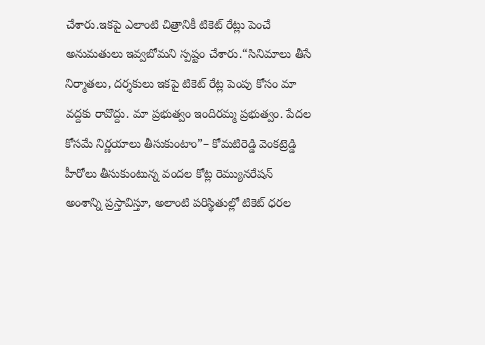చేశారు.ఇకపై ఎలాంటి చిత్రానికీ టికెట్ రేట్లు పెంచే అనుమతులు ఇవ్వబోమని స్పష్టం చేశారు.“సినిమాలు తీసే నిర్మాతలు, దర్శకులు ఇకపై టికెట్ రేట్ల పెంపు కోసం మా వద్దకు రావొద్దు. మా ప్రభుత్వం ఇందిరమ్మ ప్రభుత్వం. పేదల కోసమే నిర్ణయాలు తీసుకుంటాం”– కోమటిరెడ్డి వెంకట్రెడ్డి
హీరోలు తీసుకుంటున్న వందల కోట్ల రెమ్యునరేషన్ అంశాన్ని ప్రస్తావిస్తూ, అలాంటి పరిస్థితుల్లో టికెట్ ధరల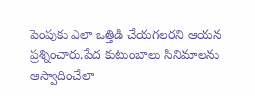పెంపుకు ఎలా ఒత్తిడి చేయగలరని ఆయన ప్రశ్నించారు.పేద కుటుంబాలు సినిమాలను ఆస్వాదించేలా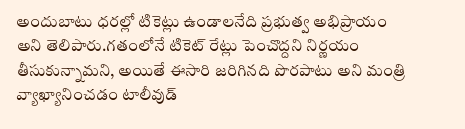అందుబాటు ధరల్లో టికెట్లు ఉండాలనేది ప్రభుత్వ అభిప్రాయం అని తెలిపారు.గతంలోనే టికెట్ రేట్లు పెంచొద్దని నిర్ణయం తీసుకున్నామని, అయితే ఈసారి జరిగినది పొరపాటు అని మంత్రి వ్యాఖ్యానించడం టాలీవుడ్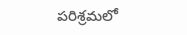పరిశ్రమలో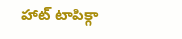హాట్ టాపిక్గా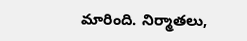మారింది. నిర్మాతలు,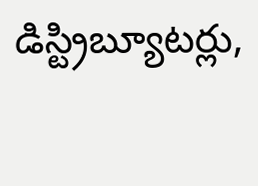డిస్ట్రిబ్యూటర్లు,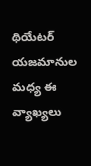థియేటర్ యజమానుల మధ్య ఈ వ్యాఖ్యలు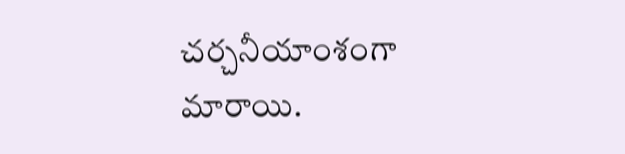చర్చనీయాంశంగా మారాయి.